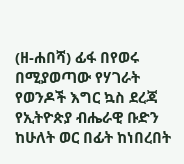(ዘ-ሐበሻ) ፊፋ በየወሩ በሚያወጣው የሃገራት የወንዶች እግር ኳስ ደረጃ የኢትዮጵያ ብሔራዊ ቡድን ከሁለት ወር በፊት ከነበረበት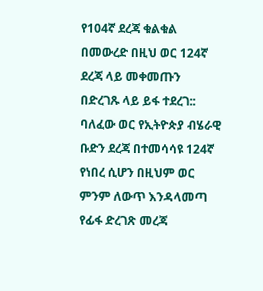የ104ኛ ደረጃ ቁልቁል በመውረድ በዚህ ወር 124ኛ ደረጃ ላይ መቀመጡን በድረገጹ ላይ ይፋ ተደረገ:: ባለፈው ወር የኢትዮጵያ ብሄራዊ ቡድን ደረጃ በተመሳሳዩ 124ኛ የነበረ ሲሆን በዚህም ወር ምንም ለውጥ እንዳላመጣ የፊፋ ድረገጽ መረጃ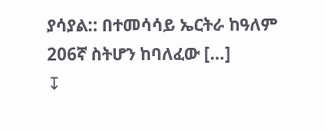ያሳያል:: በተመሳሳይ ኤርትራ ከዓለም 206ኛ ስትሆን ከባለፈው […]
↧